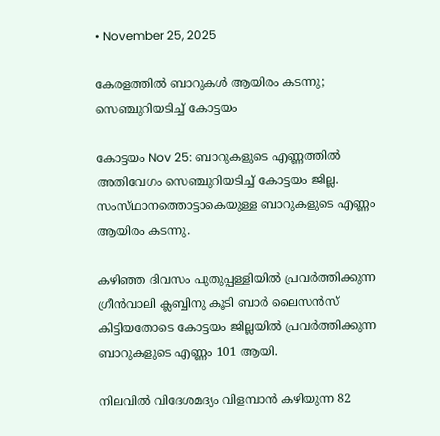• November 25, 2025

കേരളത്തിൽ ബാറുകള്‍ ആയിരം കടന്നു; സെഞ്ചുറിയടിച്ച്‌ കോട്ടയം

കോട്ടയം Nov 25: ബാറുകളുടെ എണ്ണത്തില്‍ അതിവേഗം സെഞ്ചുറിയടിച്ച്‌ കോട്ടയം ജില്ല. സംസ്‌ഥാനത്തൊട്ടാകെയുള്ള ബാറുകളുടെ എണ്ണം ആയിരം കടന്നു.

കഴിഞ്ഞ ദിവസം പുതുപ്പള്ളിയില്‍ പ്രവര്‍ത്തിക്കുന്ന ഗ്രീന്‍വാലി ക്ലബ്ബിനു കൂടി ബാര്‍ ലൈസന്‍സ്‌ കിട്ടിയതോടെ കോട്ടയം ജില്ലയില്‍ പ്രവര്‍ത്തിക്കുന്ന ബാറുകളുടെ എണ്ണം 101 ആയി.

നിലവില്‍ വിദേശമദ്യം വിളമ്പാന്‍ കഴിയുന്ന 82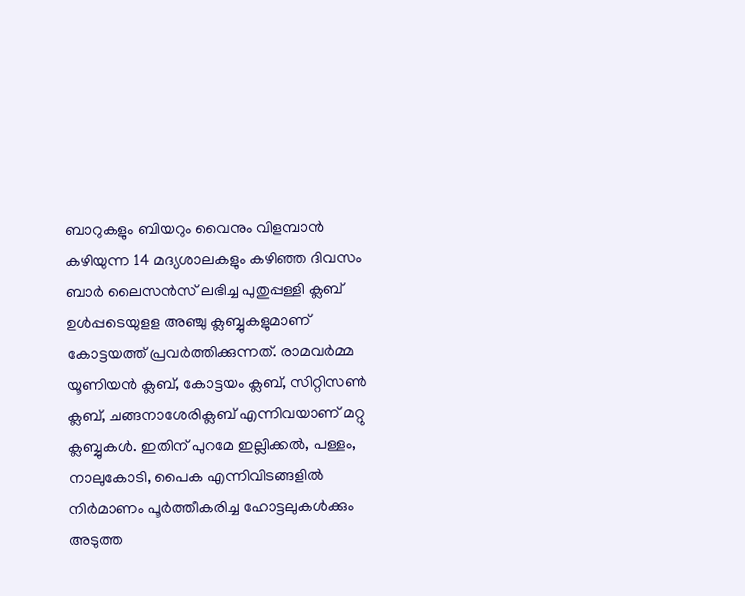ബാറുകളും ബിയറും വൈനും വിളമ്പാന്‍ കഴിയുന്ന 14 മദ്യശാലകളും കഴിഞ്ഞ ദിവസം ബാര്‍ ലൈസന്‍സ്‌ ലഭിച്ച പുതുപ്പള്ളി ക്ലബ്‌ ഉള്‍പ്പടെയുളള അഞ്ചു ക്ലബ്ബുകളുമാണ്‌ കോട്ടയത്ത്‌ പ്രവര്‍ത്തിക്കുന്നത്‌. രാമവര്‍മ്മ യൂണിയന്‍ ക്ലബ്‌, കോട്ടയം ക്ലബ്‌, സിറ്റിസണ്‍ ക്ലബ്‌, ചങ്ങനാശേരിക്ലബ്‌ എന്നിവയാണ്‌ മറ്റു ക്ലബ്ബുകള്‍. ഇതിന്‌ പുറമേ ഇല്ലിക്കല്‍, പള്ളം, നാലുകോടി, പൈക എന്നിവിടങ്ങളില്‍ നിര്‍മാണം പൂര്‍ത്തീകരിച്ച ഹോട്ടലുകള്‍ക്കും അടുത്ത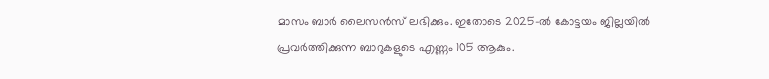മാസം ബാര്‍ ലൈസന്‍സ്‌ ലഭിക്കും. ഇതോടെ 2025-ല്‍ കോട്ടയം ജില്ലയില്‍ പ്രവര്‍ത്തിക്കുന്ന ബാറുകളുടെ എണ്ണം 105 ആകും.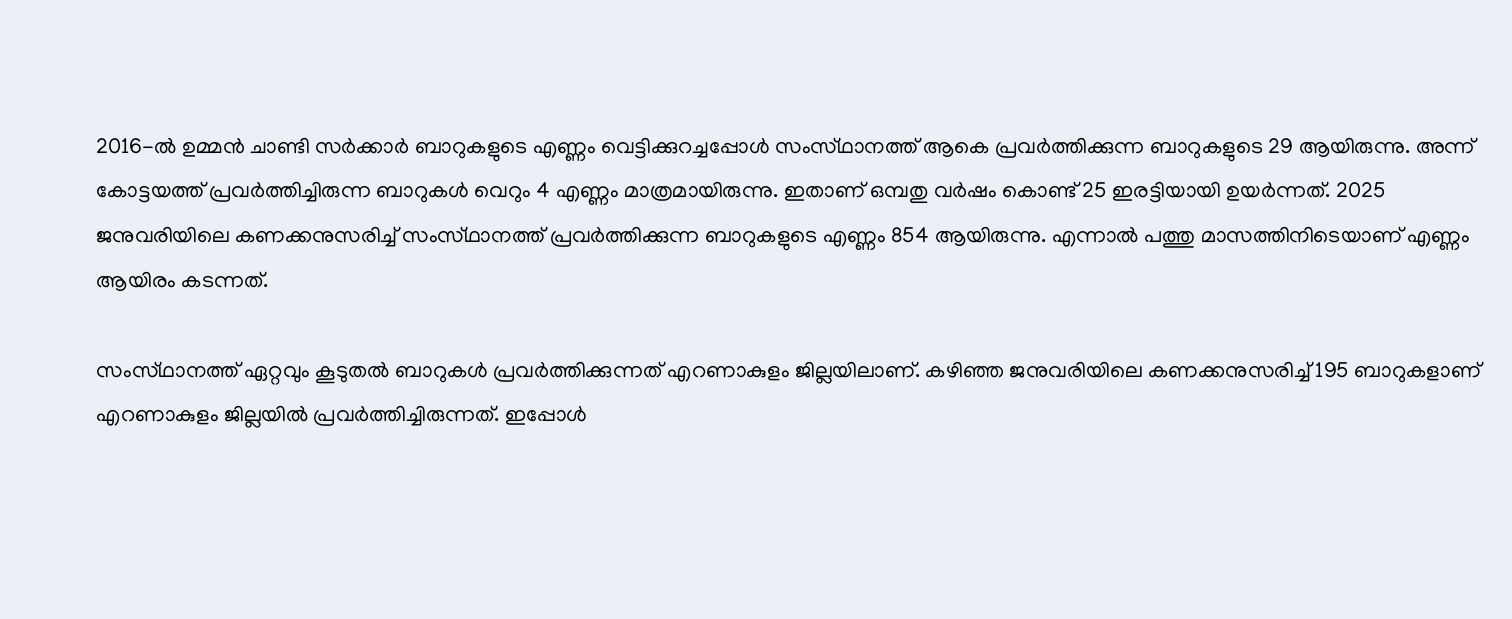2016-ല്‍ ഉമ്മന്‍ ചാണ്ടി സര്‍ക്കാര്‍ ബാറുകളുടെ എണ്ണം വെട്ടിക്കുറച്ചപ്പോള്‍ സംസ്‌ഥാനത്ത്‌ ആകെ പ്രവര്‍ത്തിക്കുന്ന ബാറുകളുടെ 29 ആയിരുന്നു. അന്ന്‌ കോട്ടയത്ത്‌ പ്രവര്‍ത്തിച്ചിരുന്ന ബാറുകള്‍ വെറും 4 എണ്ണം മാത്രമായിരുന്നു. ഇതാണ്‌ ഒമ്പതു വര്‍ഷം കൊണ്ട്‌ 25 ഇരട്ടിയായി ഉയര്‍ന്നത്‌. 2025 ജനുവരിയിലെ കണക്കനുസരിച്ച്‌ സംസ്‌ഥാനത്ത്‌ പ്രവര്‍ത്തിക്കുന്ന ബാറുകളുടെ എണ്ണം 854 ആയിരുന്നു. എന്നാല്‍ പത്തു മാസത്തിനിടെയാണ്‌ എണ്ണം ആയിരം കടന്നത്‌.

സംസ്‌ഥാനത്ത്‌ ഏറ്റവും കൂടുതല്‍ ബാറുകള്‍ പ്രവര്‍ത്തിക്കുന്നത്‌ എറണാകുളം ജില്ലയിലാണ്‌. കഴിഞ്ഞ ജനുവരിയിലെ കണക്കനുസരിച്ച്‌ 195 ബാറുകളാണ്‌ എറണാകുളം ജില്ലയില്‍ പ്രവര്‍ത്തിച്ചിരുന്നത്‌. ഇപ്പോള്‍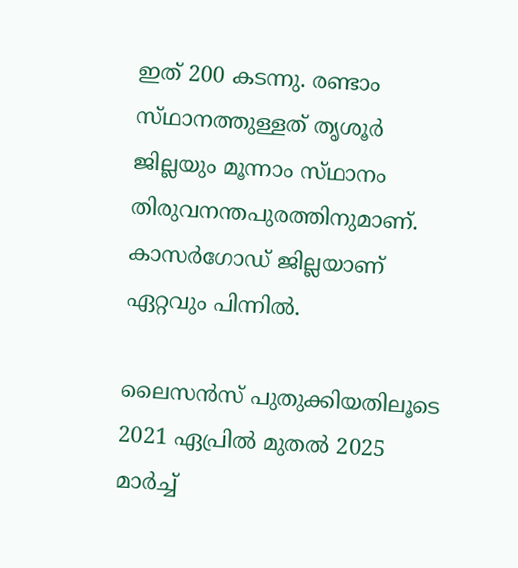ഇത്‌ 200 കടന്നു. രണ്ടാം സ്‌ഥാനത്തുള്ളത്‌ തൃശൂര്‍ ജില്ലയും മൂന്നാം സ്‌ഥാനം തിരുവനന്തപുരത്തിനുമാണ്‌. കാസര്‍ഗോഡ്‌ ജില്ലയാണ്‌ ഏറ്റവും പിന്നില്‍.

ലൈസന്‍സ്‌ പുതുക്കിയതിലൂടെ 2021 ഏപ്രില്‍ മുതല്‍ 2025 മാര്‍ച്ച്‌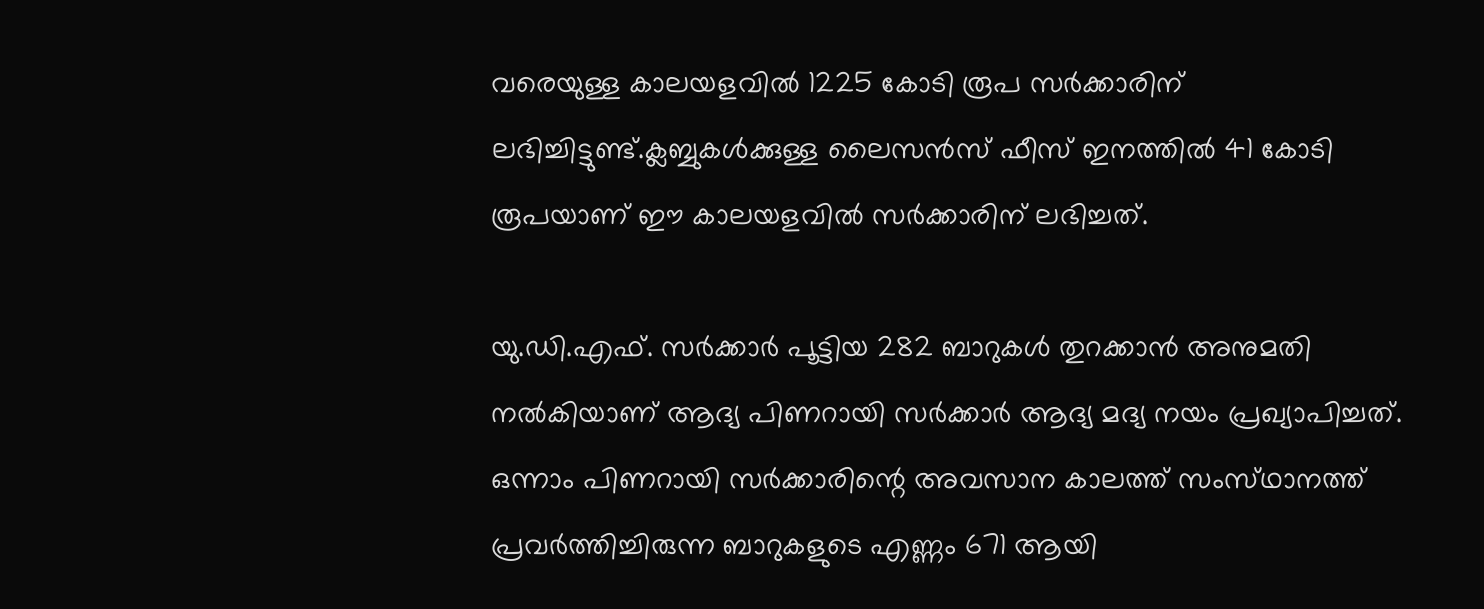വരെയുള്ള കാലയളവില്‍ 1225 കോടി രൂപ സര്‍ക്കാരിന്‌ ലഭിച്ചിട്ടുണ്ട്‌.ക്ലബ്ബുകള്‍ക്കുള്ള ലൈസന്‍സ്‌ ഫീസ്‌ ഇനത്തില്‍ 41 കോടി രൂപയാണ്‌ ഈ കാലയളവില്‍ സര്‍ക്കാരിന്‌ ലഭിച്ചത്‌.

യു.ഡി.എഫ്‌. സര്‍ക്കാര്‍ പൂട്ടിയ 282 ബാറുകള്‍ തുറക്കാന്‍ അനുമതി നല്‍കിയാണ്‌ ആദ്യ പിണറായി സര്‍ക്കാര്‍ ആദ്യ മദ്യ നയം പ്രഖ്യാപിച്ചത്‌. ഒന്നാം പിണറായി സര്‍ക്കാരിന്റെ അവസാന കാലത്ത്‌ സംസ്‌ഥാനത്ത്‌ പ്രവര്‍ത്തിച്ചിരുന്ന ബാറുകളുടെ എണ്ണം 671 ആയി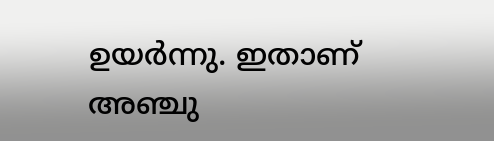ഉയര്‍ന്നു. ഇതാണ്‌ അഞ്ചു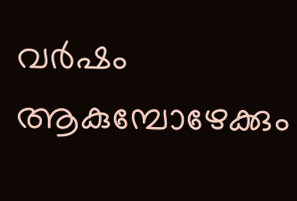വര്‍ഷം ആകുമ്പോഴേക്കും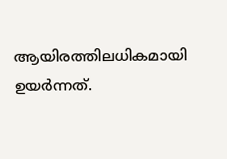ആയിരത്തിലധികമായി ഉയര്‍ന്നത്‌.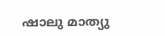ഷാലു മാത്യു